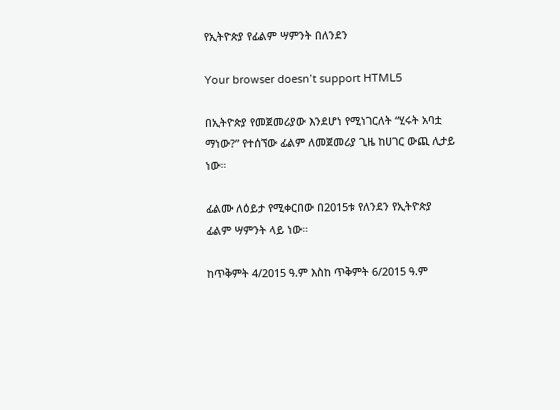የኢትዮጵያ የፊልም ሣምንት በለንደን

Your browser doesn’t support HTML5

በኢትዮጵያ የመጀመሪያው እንደሆነ የሚነገርለት “ሂሩት አባቷ ማነው?” የተሰኘው ፊልም ለመጀመሪያ ጊዜ ከሀገር ውጪ ሊታይ ነው።

ፊልሙ ለዕይታ የሚቀርበው በ2015ቱ የለንደን የኢትዮጵያ ፊልም ሣምንት ላይ ነው።

ከጥቅምት 4/2015 ዓ.ም እስከ ጥቅምት 6/2015 ዓ.ም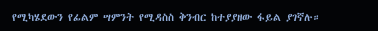የሚካሄደውን የፊልም ሣምንት የሚዳስስ ቅንብር ከተያያዘው ፋይል ያገኛሉ።